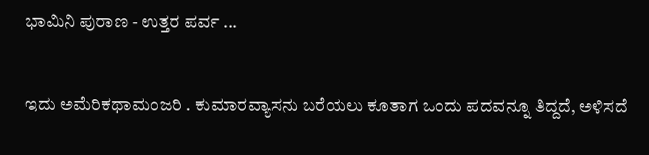ಭಾಮಿನಿ ಪುರಾಣ - ಉತ್ತರ ಪರ್ವ ...


ಇದು ಅಮೆರಿಕಥಾಮಂಜರಿ . ಕುಮಾರವ್ಯಾಸನು ಬರೆಯಲು ಕೂತಾಗ ಒಂದು ಪದವನ್ನೂ ತಿದ್ದದೆ, ಅಳಿಸದೆ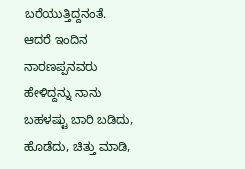ಬರೆಯುತ್ತಿದ್ದನಂತೆ. ಆದರೆ ಇಂದಿನ ನಾರಣಪ್ಪನವರು ಹೇಳಿದ್ದನ್ನು ನಾನು ಬಹಳಷ್ಟು ಬಾರಿ ಬಡಿದು, ಹೊಡೆದು, ಚಿತ್ತು ಮಾಡಿ,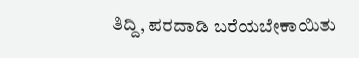ತಿದ್ದಿ, ಪರದಾಡಿ ಬರೆಯಬೇಕಾಯಿತು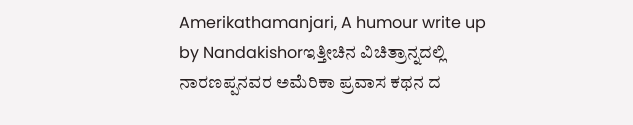Amerikathamanjari, A humour write up by Nandakishorಇತ್ತೀಚಿನ ವಿಚಿತ್ರಾನ್ನದಲ್ಲಿ ನಾರಣಪ್ಪನವರ ಅಮೆರಿಕಾ ಪ್ರವಾಸ ಕಥನ ದ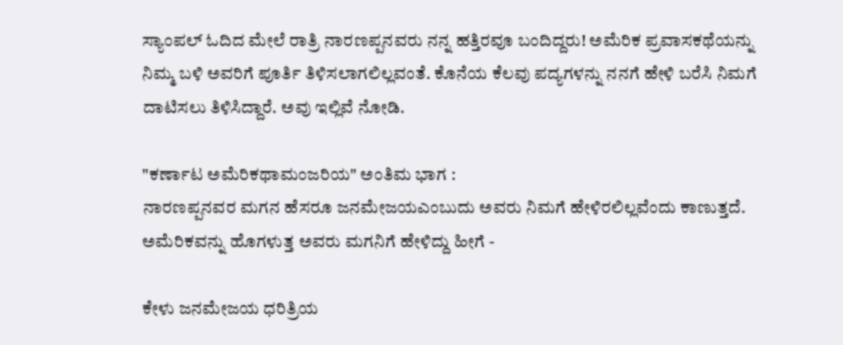ಸ್ಯಾಂಪಲ್ ಓದಿದ ಮೇಲೆ ರಾತ್ರಿ ನಾರಣಪ್ಪನವರು ನನ್ನ ಹತ್ತಿರವೂ ಬಂದಿದ್ದರು! ಅಮೆರಿಕ ಪ್ರವಾಸಕಥೆಯನ್ನು ನಿಮ್ಮ ಬಳಿ ಅವರಿಗೆ ಪೂರ್ತಿ ತಿಳಿಸಲಾಗಲಿಲ್ಲವಂತೆ. ಕೊನೆಯ ಕೆಲವು ಪದ್ಯಗಳನ್ನು ನನಗೆ ಹೇಳಿ ಬರೆಸಿ ನಿಮಗೆ ದಾಟಿಸಲು ತಿಳಿಸಿದ್ದಾರೆ. ಅವು ಇಲ್ಲಿವೆ ನೋಡಿ.

"ಕರ್ಣಾಟ ಅಮೆರಿಕಥಾಮಂಜರಿಯ" ಅಂತಿಮ ಭಾಗ :
ನಾರಣಪ್ಪನವರ ಮಗನ ಹೆಸರೂ ಜನಮೇಜಯಎಂಬುದು ಅವರು ನಿಮಗೆ ಹೇಳಿರಲಿಲ್ಲವೆಂದು ಕಾಣುತ್ತದೆ. ಅಮೆರಿಕವನ್ನು ಹೊಗಳುತ್ತ ಅವರು ಮಗನಿಗೆ ಹೇಳಿದ್ದು ಹೀಗೆ -

ಕೇಳು ಜನಮೇಜಯ ಧರಿತ್ರಿಯ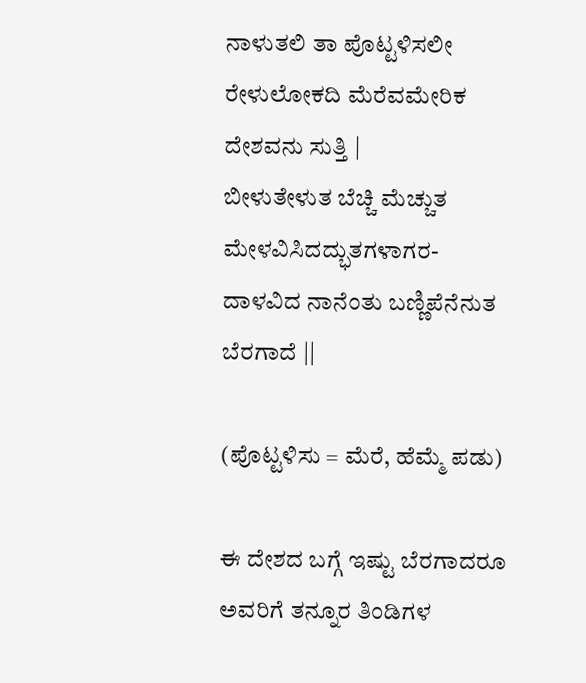ನಾಳುತಲಿ ತಾ ಪೊಟ್ಟಳಿಸಲೀ
ರೇಳುಲೋಕದಿ ಮೆರೆವಮೇರಿಕ ದೇಶವನು ಸುತ್ತಿ |
ಬೀಳುತೇಳುತ ಬೆಚ್ಚಿ ಮೆಚ್ಚುತ
ಮೇಳವಿಸಿದದ್ಭುತಗಳಾಗರ-
ದಾಳವಿದ ನಾನೆಂತು ಬಣ್ಣಿಪೆನೆನುತ ಬೆರಗಾದೆ ||

(ಪೊಟ್ಟಳಿಸು = ಮೆರೆ, ಹೆಮ್ಮೆ ಪಡು)

ಈ ದೇಶದ ಬಗ್ಗೆ ಇಷ್ಟು ಬೆರಗಾದರೂ ಅವರಿಗೆ ತನ್ನೂರ ತಿಂಡಿಗಳ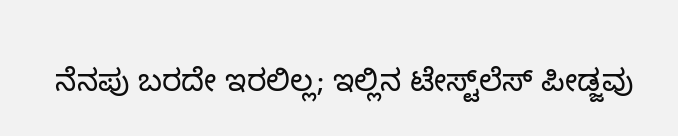ನೆನಪು ಬರದೇ ಇರಲಿಲ್ಲ; ಇಲ್ಲಿನ ಟೇಸ್ಟ್‌ಲೆಸ್ ಪೀಡ್ಜವು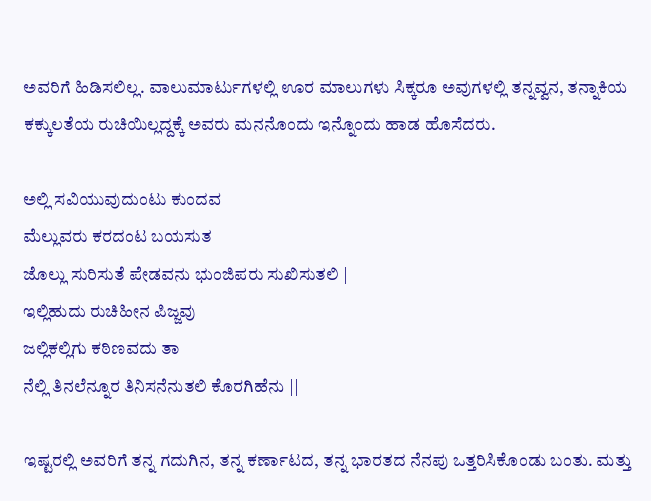ಅವರಿಗೆ ಹಿಡಿಸಲಿಲ್ಲ. ವಾಲುಮಾರ್ಟುಗಳಲ್ಲಿ ಊರ ಮಾಲುಗಳು ಸಿಕ್ಕರೂ ಅವುಗಳಲ್ಲಿ ತನ್ನವ್ವನ, ತನ್ನಾಕಿಯ ಕಕ್ಕುಲತೆಯ ರುಚಿಯಿಲ್ಲದ್ದಕ್ಕೆ ಅವರು ಮನನೊಂದು ಇನ್ನೊಂದು ಹಾಡ ಹೊಸೆದರು.

ಅಲ್ಲಿ ಸವಿಯುವುದುಂಟು ಕುಂದವ
ಮೆಲ್ಲುವರು ಕರದಂಟ ಬಯಸುತ
ಜೊಲ್ಲು ಸುರಿಸುತೆ ಪೇಡವನು ಭುಂಜಿಪರು ಸುಖಿಸುತಲಿ |
ಇಲ್ಲಿಹುದು ರುಚಿಹೀನ ಪಿಜ್ಜವು
ಜಲ್ಲಿಕಲ್ಲಿಗು ಕಠಿಣವದು ತಾ
ನೆಲ್ಲಿ ತಿನಲೆನ್ನೂರ ತಿನಿಸನೆನುತಲಿ ಕೊರಗಿಹೆನು ||

ಇಷ್ಟರಲ್ಲಿ ಅವರಿಗೆ ತನ್ನ ಗದುಗಿನ, ತನ್ನ ಕರ್ಣಾಟದ, ತನ್ನ ಭಾರತದ ನೆನಪು ಒತ್ತರಿಸಿಕೊಂಡು ಬಂತು. ಮತ್ತು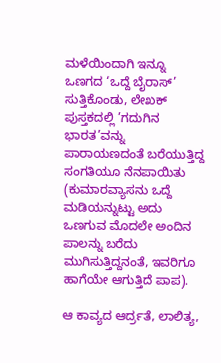ಮಳೆಯಿಂದಾಗಿ ಇನ್ನೂ ಒಣಗದ ‘ಒದ್ದೆ ಬೈರಾಸ್’ ಸುತ್ತಿಕೊಂಡು, ಲೇಖಕ್ ಪುಸ್ತಕದಲ್ಲಿ ’ಗದುಗಿನ ಭಾರತ’ವನ್ನು ಪಾರಾಯಣದಂತೆ ಬರೆಯುತ್ತಿದ್ದ ಸಂಗತಿಯೂ ನೆನಪಾಯಿತು (ಕುಮಾರವ್ಯಾಸನು ಒದ್ದೆ ಮಡಿಯನ್ನುಟ್ಟು ಅದು ಒಣಗುವ ಮೊದಲೇ ಅಂದಿನ ಪಾಲನ್ನು ಬರೆದು ಮುಗಿಸುತ್ತಿದ್ದನಂತೆ, ಇವರಿಗೂ ಹಾಗೆಯೇ ಆಗುತ್ತಿದೆ ಪಾಪ).

ಆ ಕಾವ್ಯದ ಆರ್ದ್ರತೆ, ಲಾಲಿತ್ಯ,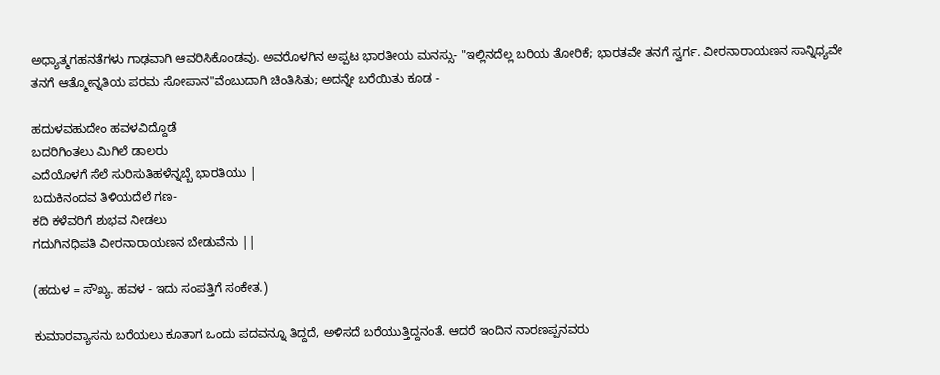ಅಧ್ಯಾತ್ಮಗಹನತೆಗಳು ಗಾಢವಾಗಿ ಆವರಿಸಿಕೊಂಡವು. ಅವರೊಳಗಿನ ಅಪ್ಪಟ ಭಾರತೀಯ ಮನಸ್ಸು- "ಇಲ್ಲಿನದೆಲ್ಲ ಬರಿಯ ತೋರಿಕೆ; ಭಾರತವೇ ತನಗೆ ಸ್ವರ್ಗ. ವೀರನಾರಾಯಣನ ಸಾನ್ನಿಧ್ಯವೇ ತನಗೆ ಆತ್ಮೋನ್ನತಿಯ ಪರಮ ಸೋಪಾನ"ವೆಂಬುದಾಗಿ ಚಿಂತಿಸಿತು; ಅದನ್ನೇ ಬರೆಯಿತು ಕೂಡ -

ಹದುಳವಹುದೇಂ ಹವಳವಿದ್ದೊಡೆ
ಬದರಿಗಿಂತಲು ಮಿಗಿಲೆ ಡಾಲರು
ಎದೆಯೊಳಗೆ ಸೆಲೆ ಸುರಿಸುತಿಹಳೆನ್ನಬ್ಬೆ ಭಾರತಿಯು |
ಬದುಕಿನಂದವ ತಿಳಿಯದೆಲೆ ಗಣ-
ಕದಿ ಕಳೆವರಿಗೆ ಶುಭವ ನೀಡಲು
ಗದುಗಿನಧಿಪತಿ ವೀರನಾರಾಯಣನ ಬೇಡುವೆನು ||

(ಹದುಳ = ಸೌಖ್ಯ. ಹವಳ - ಇದು ಸಂಪತ್ತಿಗೆ ಸಂಕೇತ.)

ಕುಮಾರವ್ಯಾಸನು ಬರೆಯಲು ಕೂತಾಗ ಒಂದು ಪದವನ್ನೂ ತಿದ್ದದೆ, ಅಳಿಸದೆ ಬರೆಯುತ್ತಿದ್ದನಂತೆ. ಆದರೆ ಇಂದಿನ ನಾರಣಪ್ಪನವರು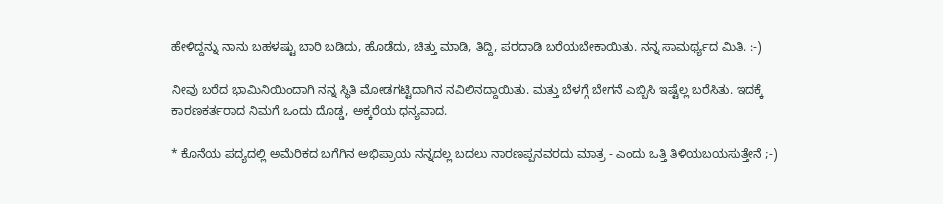ಹೇಳಿದ್ದನ್ನು ನಾನು ಬಹಳಷ್ಟು ಬಾರಿ ಬಡಿದು, ಹೊಡೆದು, ಚಿತ್ತು ಮಾಡಿ, ತಿದ್ದಿ, ಪರದಾಡಿ ಬರೆಯಬೇಕಾಯಿತು. ನನ್ನ ಸಾಮರ್ಥ್ಯದ ಮಿತಿ. :-)

ನೀವು ಬರೆದ ಭಾಮಿನಿಯಿಂದಾಗಿ ನನ್ನ ಸ್ಥಿತಿ ಮೋಡಗಟ್ಟಿದಾಗಿನ ನವಿಲಿನದ್ದಾಯಿತು. ಮತ್ತು ಬೆಳಗ್ಗೆ ಬೇಗನೆ ಎಬ್ಬಿಸಿ ಇಷ್ಟೆಲ್ಲ ಬರೆಸಿತು. ಇದಕ್ಕೆ ಕಾರಣಕರ್ತರಾದ ನಿಮಗೆ ಒಂದು ದೊಡ್ಡ, ಅಕ್ಕರೆಯ ಧನ್ಯವಾದ.

* ಕೊನೆಯ ಪದ್ಯದಲ್ಲಿ ಅಮೆರಿಕದ ಬಗೆಗಿನ ಅಭಿಪ್ರಾಯ ನನ್ನದಲ್ಲ ಬದಲು ನಾರಣಪ್ಪನವರದು ಮಾತ್ರ - ಎಂದು ಒತ್ತಿ ತಿಳಿಯಬಯಸುತ್ತೇನೆ ;-)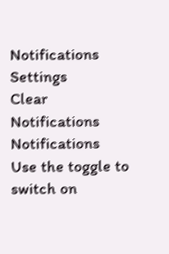Notifications
Settings
Clear Notifications
Notifications
Use the toggle to switch on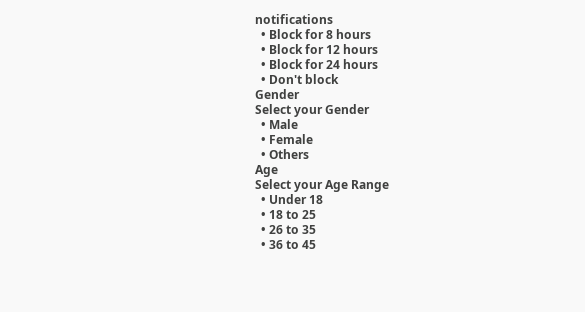notifications
  • Block for 8 hours
  • Block for 12 hours
  • Block for 24 hours
  • Don't block
Gender
Select your Gender
  • Male
  • Female
  • Others
Age
Select your Age Range
  • Under 18
  • 18 to 25
  • 26 to 35
  • 36 to 45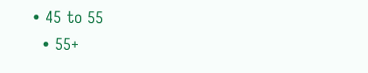• 45 to 55
  • 55+